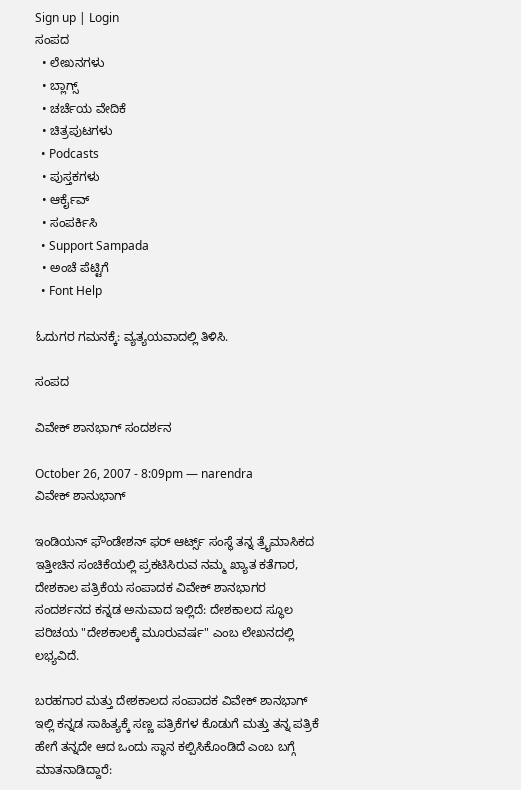Sign up | Login
ಸಂಪದ
  • ಲೇಖನಗಳು
  • ಬ್ಲಾಗ್ಸ್
  • ಚರ್ಚೆಯ ವೇದಿಕೆ
  • ಚಿತ್ರಪುಟಗಳು
  • Podcasts
  • ಪುಸ್ತಕಗಳು
  • ಆರ್ಕೈವ್
  • ಸಂಪರ್ಕಿಸಿ
  • Support Sampada
  • ಅಂಚೆ ಪೆಟ್ಟಿಗೆ
  • Font Help

ಓದುಗರ ಗಮನಕ್ಕೆ: ವ್ಯತ್ಯಯವಾದಲ್ಲಿ ತಿಳಿಸಿ.

ಸಂಪದ

ವಿವೇಕ್ ಶಾನಭಾಗ್ ಸಂದರ್ಶನ

October 26, 2007 - 8:09pm — narendra
ವಿವೇಕ್ ಶಾನುಭಾಗ್

ಇಂಡಿಯನ್ ಫೌಂಡೇಶನ್ ಫರ್ ಆರ್ಟ್ಸ್ ಸಂಸ್ಥೆ ತನ್ನ ತ್ರೈಮಾಸಿಕದ ಇತ್ತೀಚಿನ ಸಂಚಿಕೆಯಲ್ಲಿ ಪ್ರಕಟಿಸಿರುವ ನಮ್ಮ ಖ್ಯಾತ ಕತೆಗಾರ, ದೇಶಕಾಲ ಪತ್ರಿಕೆಯ ಸಂಪಾದಕ ವಿವೇಕ್ ಶಾನಭಾಗರ ಸಂದರ್ಶನದ ಕನ್ನಡ ಅನುವಾದ ಇಲ್ಲಿದೆ: ದೇಶಕಾಲದ ಸ್ಥೂಲ ಪರಿಚಯ "ದೇಶಕಾಲಕ್ಕೆ ಮೂರುವರ್ಷ" ಎಂಬ ಲೇಖನದಲ್ಲಿ ಲಭ್ಯವಿದೆ.

ಬರಹಗಾರ ಮತ್ತು ದೇಶಕಾಲದ ಸಂಪಾದಕ ವಿವೇಕ್ ಶಾನಭಾಗ್ ಇಲ್ಲಿ ಕನ್ನಡ ಸಾಹಿತ್ಯಕ್ಕೆ ಸಣ್ಣ ಪತ್ರಿಕೆಗಳ ಕೊಡುಗೆ ಮತ್ತು ತನ್ನ ಪತ್ರಿಕೆ ಹೇಗೆ ತನ್ನದೇ ಆದ ಒಂದು ಸ್ಥಾನ ಕಲ್ಪಿಸಿಕೊಂಡಿದೆ ಎಂಬ ಬಗ್ಗೆ ಮಾತನಾಡಿದ್ದಾರೆ: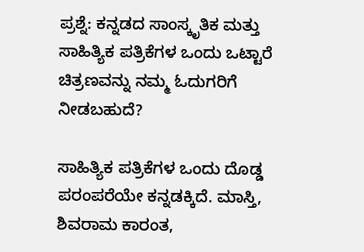ಪ್ರಶ್ನೆ: ಕನ್ನಡದ ಸಾಂಸ್ಕೃತಿಕ ಮತ್ತು ಸಾಹಿತ್ಯಿಕ ಪತ್ರಿಕೆಗಳ ಒಂದು ಒಟ್ಟಾರೆ ಚಿತ್ರಣವನ್ನು ನಮ್ಮ ಓದುಗರಿಗೆ ನೀಡಬಹುದೆ?

ಸಾಹಿತ್ಯಿಕ ಪತ್ರಿಕೆಗಳ ಒಂದು ದೊಡ್ಡ ಪರಂಪರೆಯೇ ಕನ್ನಡಕ್ಕಿದೆ. ಮಾಸ್ತಿ, ಶಿವರಾಮ ಕಾರಂತ,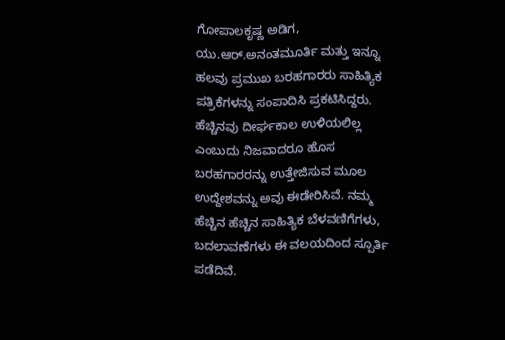ಗೋಪಾಲಕೃಷ್ಣ ಅಡಿಗ, ಯು.ಆರ್.ಅನಂತಮೂರ್ತಿ ಮತ್ತು ಇನ್ನೂ ಹಲವು ಪ್ರಮುಖ ಬರಹಗಾರರು ಸಾಹಿತ್ಯಿಕ ಪತ್ರಿಕೆಗಳನ್ನು ಸಂಪಾದಿಸಿ ಪ್ರಕಟಿಸಿದ್ದರು. ಹೆಚ್ಚಿನವು ದೀರ್ಘಕಾಲ ಉಳಿಯಲಿಲ್ಲ ಎಂಬುದು ನಿಜವಾದರೂ ಹೊಸ ಬರಹಗಾರರನ್ನು ಉತ್ತೇಜಿಸುವ ಮೂಲ ಉದ್ದೇಶವನ್ನು ಅವು ಈಡೇರಿಸಿವೆ. ನಮ್ಮ ಹೆಚ್ಚಿನ ಹೆಚ್ಚಿನ ಸಾಹಿತ್ಯಿಕ ಬೆಳವಣಿಗೆಗಳು, ಬದಲಾವಣೆಗಳು ಈ ವಲಯದಿಂದ ಸ್ಪೂರ್ತಿ ಪಡೆದಿವೆ.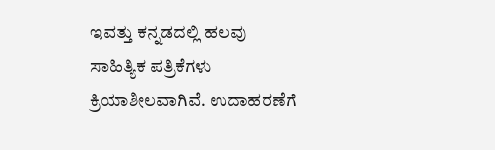ಇವತ್ತು ಕನ್ನಡದಲ್ಲಿ ಹಲವು ಸಾಹಿತ್ಯಿಕ ಪತ್ರಿಕೆಗಳು ಕ್ರಿಯಾಶೀಲವಾಗಿವೆ. ಉದಾಹರಣೆಗೆ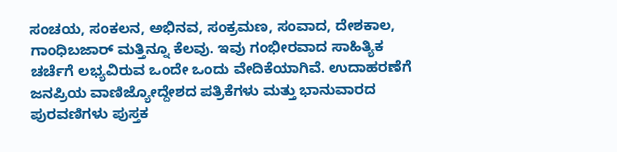ಸಂಚಯ, ಸಂಕಲನ, ಅಭಿನವ, ಸಂಕ್ರಮಣ, ಸಂವಾದ, ದೇಶಕಾಲ, ಗಾಂಧಿಬಜಾರ್ ಮತ್ತಿನ್ನೂ ಕೆಲವು. ಇವು ಗಂಭೀರವಾದ ಸಾಹಿತ್ಯಿಕ ಚರ್ಚೆಗೆ ಲಭ್ಯವಿರುವ ಒಂದೇ ಒಂದು ವೇದಿಕೆಯಾಗಿವೆ. ಉದಾಹರಣೆಗೆ ಜನಪ್ರಿಯ ವಾಣಿಜ್ಯೋದ್ದೇಶದ ಪತ್ರಿಕೆಗಳು ಮತ್ತು ಭಾನುವಾರದ ಪುರವಣಿಗಳು ಪುಸ್ತಕ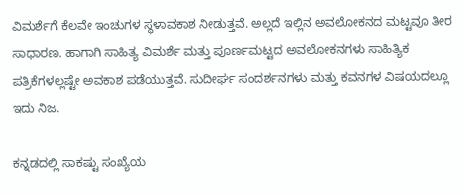ವಿಮರ್ಶೆಗೆ ಕೆಲವೇ ಇಂಚುಗಳ ಸ್ಥಳಾವಕಾಶ ನೀಡುತ್ತವೆ. ಅಲ್ಲದೆ ಇಲ್ಲಿನ ಅವಲೋಕನದ ಮಟ್ಟವೂ ತೀರ ಸಾಧಾರಣ. ಹಾಗಾಗಿ ಸಾಹಿತ್ಯ ವಿಮರ್ಶೆ ಮತ್ತು ಪೂರ್ಣಮಟ್ಟದ ಅವಲೋಕನಗಳು ಸಾಹಿತ್ಯಿಕ ಪತ್ರಿಕೆಗಳಲ್ಲಷ್ಟೇ ಅವಕಾಶ ಪಡೆಯುತ್ತವೆ. ಸುದೀರ್ಘ ಸಂದರ್ಶನಗಳು ಮತ್ತು ಕವನಗಳ ವಿಷಯದಲ್ಲೂ ಇದು ನಿಜ.

ಕನ್ನಡದಲ್ಲಿ ಸಾಕಷ್ಟು ಸಂಖ್ಯೆಯ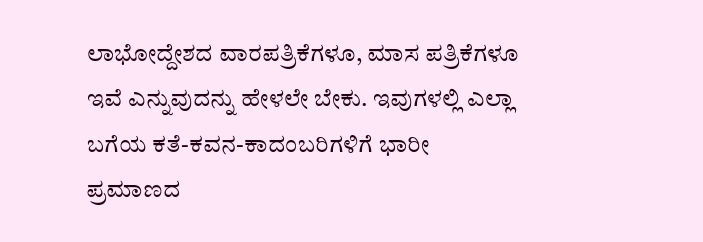ಲಾಭೋದ್ದೇಶದ ವಾರಪತ್ರಿಕೆಗಳೂ, ಮಾಸ ಪತ್ರಿಕೆಗಳೂ ಇವೆ ಎನ್ನುವುದನ್ನು ಹೇಳಲೇ ಬೇಕು. ಇವುಗಳಲ್ಲಿ ಎಲ್ಲಾ ಬಗೆಯ ಕತೆ-ಕವನ-ಕಾದಂಬರಿಗಳಿಗೆ ಭಾರೀ ಪ್ರಮಾಣದ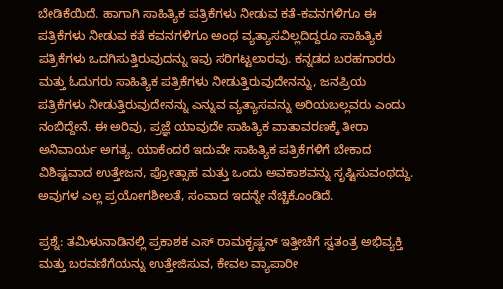ಬೇಡಿಕೆಯಿದೆ. ಹಾಗಾಗಿ ಸಾಹಿತ್ಯಿಕ ಪತ್ರಿಕೆಗಳು ನೀಡುವ ಕತೆ-ಕವನಗಳಿಗೂ ಈ ಪತ್ರಿಕೆಗಳು ನೀಡುವ ಕತೆ ಕವನಗಳಿಗೂ ಅಂಥ ವ್ಯತ್ಯಾಸವಿಲ್ಲದಿದ್ದರೂ ಸಾಹಿತ್ಯಿಕ ಪತ್ರಿಕೆಗಳು ಒದಗಿಸುತ್ತಿರುವುದನ್ನು ಇವು ಸರಿಗಟ್ಟಲಾರವು. ಕನ್ನಡದ ಬರಹಗಾರರು ಮತ್ತು ಓದುಗರು ಸಾಹಿತ್ಯಿಕ ಪತ್ರಿಕೆಗಳು ನೀಡುತ್ತಿರುವುದೇನನ್ನು, ಜನಪ್ರಿಯ ಪತ್ರಿಕೆಗಳು ನೀಡುತ್ತಿರುವುದೇನನ್ನು ಎನ್ನುವ ವ್ಯತ್ಯಾಸವನ್ನು ಅರಿಯಬಲ್ಲವರು ಎಂದು ನಂಬಿದ್ದೇನೆ. ಈ ಅರಿವು, ಪ್ರಜ್ಞೆ ಯಾವುದೇ ಸಾಹಿತ್ಯಿಕ ವಾತಾವರಣಕ್ಕೆ ತೀರಾ ಅನಿವಾರ್ಯ ಅಗತ್ಯ. ಯಾಕೆಂದರೆ ಇದುವೇ ಸಾಹಿತ್ಯಿಕ ಪತ್ರಿಕೆಗಳಿಗೆ ಬೇಕಾದ ವಿಶಿಷ್ಟವಾದ ಉತ್ತೇಜನ, ಪ್ರೋತ್ಸಾಹ ಮತ್ತು ಒಂದು ಅವಕಾಶವನ್ನು ಸೃಷ್ಟಿಸುವಂಥದ್ದು. ಅವುಗಳ ಎಲ್ಲ ಪ್ರಯೋಗಶೀಲತೆ, ಸಂವಾದ ಇದನ್ನೇ ನೆಚ್ಚಿಕೊಂಡಿದೆ.

ಪ್ರಶ್ನೆ: ತಮಿಳುನಾಡಿನಲ್ಲಿ ಪ್ರಕಾಶಕ ಎಸ್ ರಾಮಕೃಷ್ಣನ್ ಇತ್ತೀಚೆಗೆ ಸ್ವತಂತ್ರ ಅಭಿವ್ಯಕ್ತಿ ಮತ್ತು ಬರವಣಿಗೆಯನ್ನು ಉತ್ತೇಜಿಸುವ, ಕೇವಲ ವ್ಯಾಪಾರೀ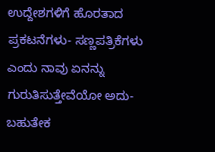ಉದ್ದೇಶಗಳಿಗೆ ಹೊರತಾದ ಪ್ರಕಟನೆಗಳು- ಸಣ್ಣಪತ್ರಿಕೆಗಳು ಎಂದು ನಾವು ಏನನ್ನು ಗುರುತಿಸುತ್ತೇವೆಯೋ ಅದು- ಬಹುತೇಕ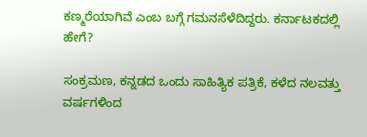ಕಣ್ಮರೆಯಾಗಿವೆ ಎಂಬ ಬಗ್ಗೆ ಗಮನಸೆಳೆದಿದ್ದರು. ಕರ್ನಾಟಕದಲ್ಲಿ ಹೇಗೆ?

ಸಂಕ್ರಮಣ, ಕನ್ನಡದ ಒಂದು ಸಾಹಿತ್ಯಿಕ ಪತ್ರಿಕೆ, ಕಳೆದ ನಲವತ್ತು ವರ್ಷಗಳಿಂದ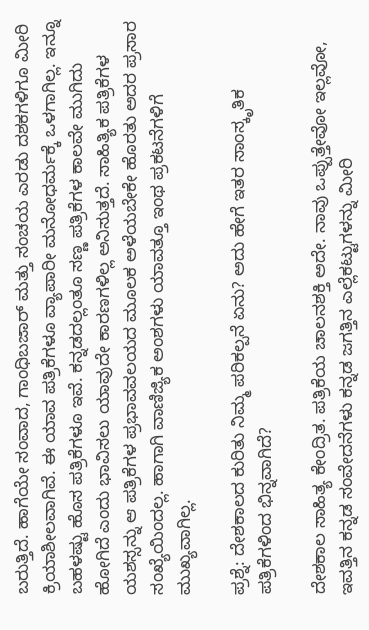ಬರುತ್ತಿದೆ. ಹಾಗೆಯೇ ಸಂವಾದ, ಗಾಂಧಿಬಜಾರ್ ಮತ್ತು ಸಂಚಯ ಎರಡು ದಶಕಗಳಿಗೂ ಮೀರಿ ಕ್ರಿಯಾಶೀಲವಾಗಿವೆ. ಈ ಯಾವ ಪತ್ರಿಕೆಗಳೂ ವ್ಯಾಪಾರೀ ಮನೋಧರ್ಮಕ್ಕೆ ಒಳಗಾಗಿಲ್ಲ. ಇನ್ನೂ ಬಹಳಷ್ಟು ಹೊಸ ಪತ್ರಿಕೆಗಳೂ ಇವೆ. ಕನ್ನಡದಲ್ಲಂತೂ ಸಣ್ಣ ಪತ್ರಿಕೆಗಳ ಕಾಲವೇ ಮುಗಿದು ಹೋಗಿದೆ ಎಂದು ಭಾವಿಸಲು ಯಾವುದೇ ಕಾರಣಗಳಿಲ್ಲ ಅನಿಸುತ್ತದೆ. ಸಾಹಿತ್ಯಿಕ ಪತ್ರಿಕೆಗಳ ಯಶಸ್ಸನ್ನು ಆ ಪತ್ರಿಕೆಗಳ ಪ್ರಭಾವವಲಯದ ಮೂಲಕ ಅಳೆಯಬೇಕೇ ಹೊರತು ಅದರ ಪ್ರಸಾರ ಸಂಖ್ಯೆಯಿಂದಲ್ಲ. ಹಾಗಾಗಿ ವಾಣಿಜ್ಯಿಕ ಅಂಶಗಳು ಯಾವತ್ತೂ ಇಂಥ ಪ್ರಕಟನೆಗಳಿಗೆ ಮುಖ್ಯವಾಗಿಲ್ಲ.

ಪ್ರಶ್ನೆ: ದೇಶಕಾಲದ ಕುರಿತು ನಿಮ್ಮ ಪರಿಕಲ್ಪನೆ ಏನು? ಅದು ಹೇಗೆ ಇತರ ಸಾಂಸ್ಕೃತಿಕ ಪತ್ರಿಕೆಗಳಿಂದ ಭಿನ್ನವಾಗಿದೆ?

ದೇಶಕಾಲ ಸಾಹಿತ್ಯ ಕೇಂದ್ರಿತ. ಪತ್ರಿಕೆಯ ಚಾಲನಶಕ್ತಿ ಅದೇ. ನಾವು ಒಪ್ಪುತ್ತೇವೋ ಇಲ್ಲವೋ, ಇವತ್ತಿನ ಕನ್ನಡ ಸಂವೇದನೆಗಳು ಕನ್ನಡ ಜಗತ್ತಿನ ಎಲ್ಲೆಕಟ್ಟುಗಳನ್ನು ಮೀರಿ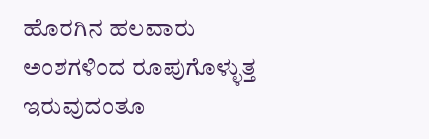ಹೊರಗಿನ ಹಲವಾರು ಅಂಶಗಳಿಂದ ರೂಪುಗೊಳ್ಳುತ್ತ ಇರುವುದಂತೂ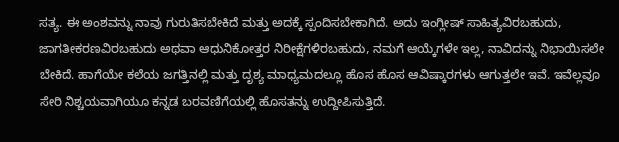ಸತ್ಯ. ಈ ಅಂಶವನ್ನು ನಾವು ಗುರುತಿಸಬೇಕಿದೆ ಮತ್ತು ಅದಕ್ಕೆ ಸ್ಪಂದಿಸಬೇಕಾಗಿದೆ. ಅದು ಇಂಗ್ಲೀಷ್ ಸಾಹಿತ್ಯವಿರಬಹುದು, ಜಾಗತೀಕರಣವಿರಬಹುದು ಅಥವಾ ಆಧುನಿಕೋತ್ತರ ನಿರೀಕ್ಷೆಗಳಿರಬಹುದು, ನಮಗೆ ಆಯ್ಕೆಗಳೇ ಇಲ್ಲ, ನಾವಿದನ್ನು ನಿಭಾಯಿಸಲೇ ಬೇಕಿದೆ. ಹಾಗೆಯೇ ಕಲೆಯ ಜಗತ್ತಿನಲ್ಲಿ ಮತ್ತು ದೃಶ್ಯ ಮಾಧ್ಯಮದಲ್ಲೂ ಹೊಸ ಹೊಸ ಆವಿಷ್ಕಾರಗಳು ಆಗುತ್ತಲೇ ಇವೆ. ಇವೆಲ್ಲವೂ ಸೇರಿ ನಿಶ್ಚಯವಾಗಿಯೂ ಕನ್ನಡ ಬರವಣಿಗೆಯಲ್ಲಿ ಹೊಸತನ್ನು ಉದ್ದೀಪಿಸುತ್ತಿದೆ.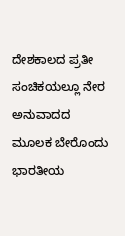ದೇಶಕಾಲದ ಪ್ರತೀ ಸಂಚಿಕಯಲ್ಲೂ ನೇರ ಅನುವಾದದ ಮೂಲಕ ಬೇರೊಂದು ಭಾರತೀಯ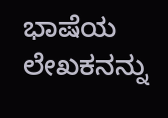ಭಾಷೆಯ ಲೇಖಕನನ್ನು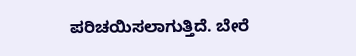ಪರಿಚಯಿಸಲಾಗುತ್ತಿದೆ. ಬೇರೆ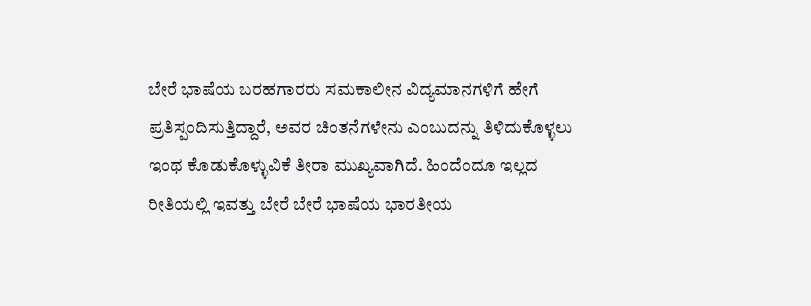ಬೇರೆ ಭಾಷೆಯ ಬರಹಗಾರರು ಸಮಕಾಲೀನ ವಿದ್ಯಮಾನಗಳಿಗೆ ಹೇಗೆ ಪ್ರತಿಸ್ಪಂದಿಸುತ್ತಿದ್ದಾರೆ, ಅವರ ಚಿಂತನೆಗಳೇನು ಎಂಬುದನ್ನು ತಿಳಿದುಕೊಳ್ಳಲು ಇಂಥ ಕೊಡುಕೊಳ್ಳುವಿಕೆ ತೀರಾ ಮುಖ್ಯವಾಗಿದೆ. ಹಿಂದೆಂದೂ ಇಲ್ಲದ ರೀತಿಯಲ್ಲಿ ಇವತ್ತು ಬೇರೆ ಬೇರೆ ಭಾಷೆಯ ಭಾರತೀಯ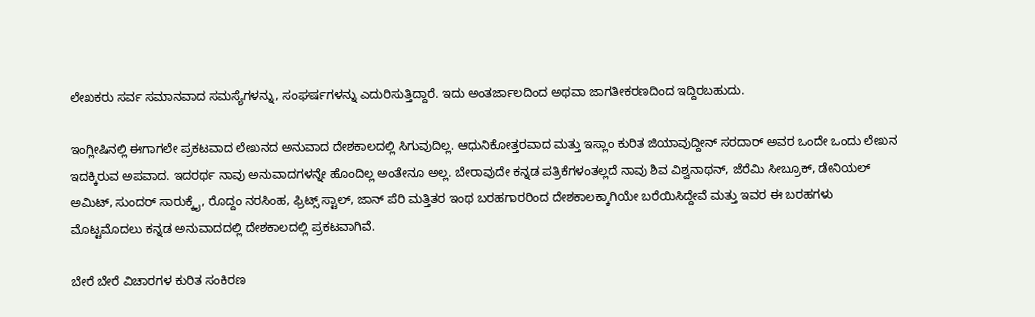ಲೇಖಕರು ಸರ್ವ ಸಮಾನವಾದ ಸಮಸ್ಯೆಗಳನ್ನು, ಸಂಘರ್ಷಗಳನ್ನು ಎದುರಿಸುತ್ತಿದ್ದಾರೆ. ಇದು ಅಂತರ್ಜಾಲದಿಂದ ಅಥವಾ ಜಾಗತೀಕರಣದಿಂದ ಇದ್ದಿರಬಹುದು.

ಇಂಗ್ಲೀಷಿನಲ್ಲಿ ಈಗಾಗಲೇ ಪ್ರಕಟವಾದ ಲೇಖನದ ಅನುವಾದ ದೇಶಕಾಲದಲ್ಲಿ ಸಿಗುವುದಿಲ್ಲ. ಆಧುನಿಕೋತ್ತರವಾದ ಮತ್ತು ಇಸ್ಲಾಂ ಕುರಿತ ಜಿಯಾವುದ್ದೀನ್ ಸರದಾರ್ ಅವರ ಒಂದೇ ಒಂದು ಲೇಖನ ಇದಕ್ಕಿರುವ ಅಪವಾದ. ಇದರರ್ಥ ನಾವು ಅನುವಾದಗಳನ್ನೇ ಹೊಂದಿಲ್ಲ ಅಂತೇನೂ ಅಲ್ಲ. ಬೇರಾವುದೇ ಕನ್ನಡ ಪತ್ರಿಕೆಗಳಂತಲ್ಲದೆ ನಾವು ಶಿವ ವಿಶ್ವನಾಥನ್, ಜೆರೆಮಿ ಸೀಬ್ರೂಕ್, ಡೇನಿಯಲ್ ಅಮಿಟ್, ಸುಂದರ್ ಸಾರುಕ್ಕೈ, ರೊದ್ದಂ ನರಸಿಂಹ, ಫ್ರಿಟ್ಸ್ ಸ್ಟಾಲ್, ಜಾನ್ ಪೆರಿ ಮತ್ತಿತರ ಇಂಥ ಬರಹಗಾರರಿಂದ ದೇಶಕಾಲಕ್ಕಾಗಿಯೇ ಬರೆಯಿಸಿದ್ದೇವೆ ಮತ್ತು ಇವರ ಈ ಬರಹಗಳು ಮೊಟ್ಟಮೊದಲು ಕನ್ನಡ ಅನುವಾದದಲ್ಲಿ ದೇಶಕಾಲದಲ್ಲಿ ಪ್ರಕಟವಾಗಿವೆ.

ಬೇರೆ ಬೇರೆ ವಿಚಾರಗಳ ಕುರಿತ ಸಂಕಿರಣ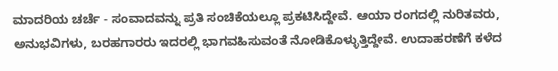ಮಾದರಿಯ ಚರ್ಚೆ - ಸಂವಾದವನ್ನು ಪ್ರತಿ ಸಂಚಿಕೆಯಲ್ಲೂ ಪ್ರಕಟಿಸಿದ್ದೇವೆ. ಆಯಾ ರಂಗದಲ್ಲಿ ನುರಿತವರು, ಅನುಭವಿಗಳು, ಬರಹಗಾರರು ಇದರಲ್ಲಿ ಭಾಗವಹಿಸುವಂತೆ ನೋಡಿಕೊಳ್ಳುತ್ತಿದ್ದೇವೆ. ಉದಾಹರಣೆಗೆ ಕಳೆದ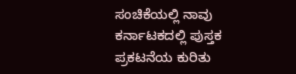ಸಂಚಿಕೆಯಲ್ಲಿ ನಾವು ಕರ್ನಾಟಕದಲ್ಲಿ ಪುಸ್ತಕ ಪ್ರಕಟನೆಯ ಕುರಿತು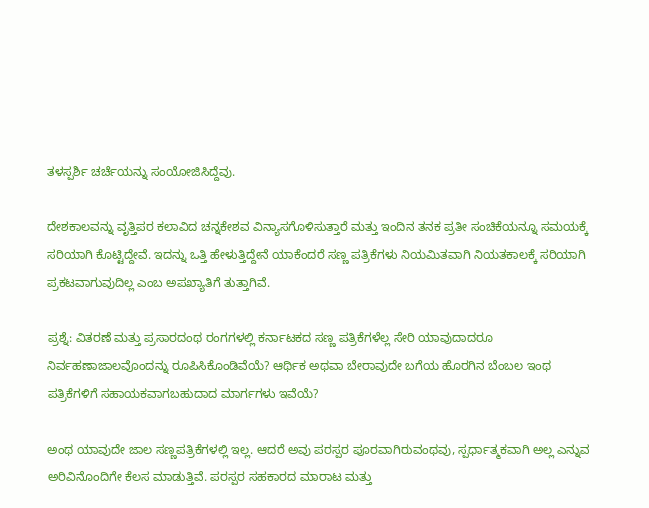ತಳಸ್ಪರ್ಶಿ ಚರ್ಚೆಯನ್ನು ಸಂಯೋಜಿಸಿದ್ದೆವು.

ದೇಶಕಾಲವನ್ನು ವೃತ್ತಿಪರ ಕಲಾವಿದ ಚನ್ನಕೇಶವ ವಿನ್ಯಾಸಗೊಳಿಸುತ್ತಾರೆ ಮತ್ತು ಇಂದಿನ ತನಕ ಪ್ರತೀ ಸಂಚಿಕೆಯನ್ನೂ ಸಮಯಕ್ಕೆ ಸರಿಯಾಗಿ ಕೊಟ್ಟಿದ್ದೇವೆ. ಇದನ್ನು ಒತ್ತಿ ಹೇಳುತ್ತಿದ್ದೇನೆ ಯಾಕೆಂದರೆ ಸಣ್ಣ ಪತ್ರಿಕೆಗಳು ನಿಯಮಿತವಾಗಿ ನಿಯತಕಾಲಕ್ಕೆ ಸರಿಯಾಗಿ ಪ್ರಕಟವಾಗುವುದಿಲ್ಲ ಎಂಬ ಅಪಖ್ಯಾತಿಗೆ ತುತ್ತಾಗಿವೆ.

ಪ್ರಶ್ನೆ: ವಿತರಣೆ ಮತ್ತು ಪ್ರಸಾರದಂಥ ರಂಗಗಳಲ್ಲಿ ಕರ್ನಾಟಕದ ಸಣ್ಣ ಪತ್ರಿಕೆಗಳೆಲ್ಲ ಸೇರಿ ಯಾವುದಾದರೂ ನಿರ್ವಹಣಾಜಾಲವೊಂದನ್ನು ರೂಪಿಸಿಕೊಂಡಿವೆಯೆ? ಆರ್ಥಿಕ ಅಥವಾ ಬೇರಾವುದೇ ಬಗೆಯ ಹೊರಗಿನ ಬೆಂಬಲ ಇಂಥ ಪತ್ರಿಕೆಗಳಿಗೆ ಸಹಾಯಕವಾಗಬಹುದಾದ ಮಾರ್ಗಗಳು ಇವೆಯೆ?

ಅಂಥ ಯಾವುದೇ ಜಾಲ ಸಣ್ಣಪತ್ರಿಕೆಗಳಲ್ಲಿ ಇಲ್ಲ. ಆದರೆ ಅವು ಪರಸ್ಪರ ಪೂರವಾಗಿರುವಂಥವು, ಸ್ಪರ್ಧಾತ್ಮಕವಾಗಿ ಅಲ್ಲ ಎನ್ನುವ ಅರಿವಿನೊಂದಿಗೇ ಕೆಲಸ ಮಾಡುತ್ತಿವೆ. ಪರಸ್ಪರ ಸಹಕಾರದ ಮಾರಾಟ ಮತ್ತು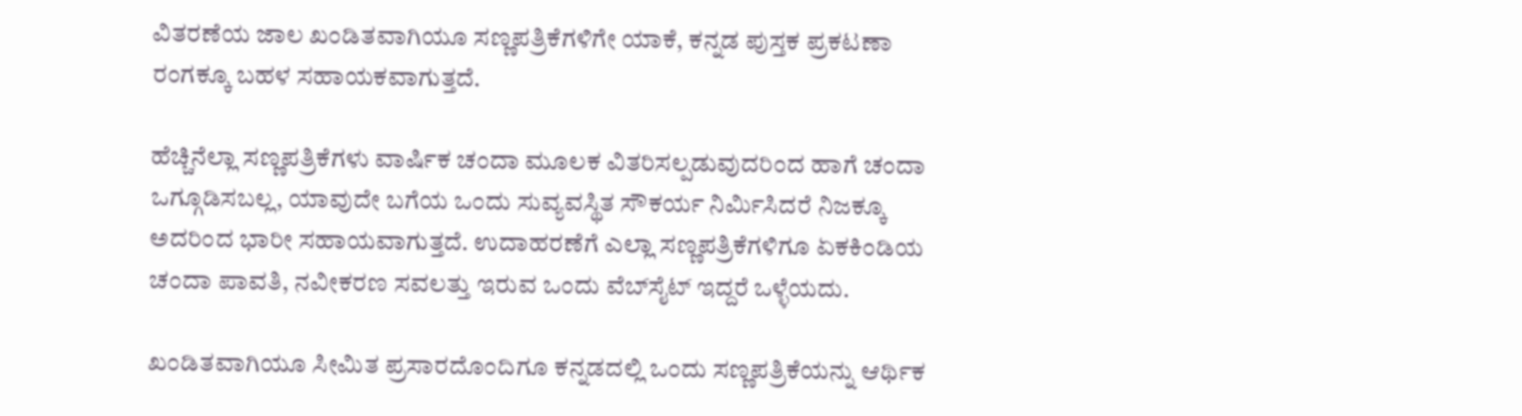ವಿತರಣೆಯ ಜಾಲ ಖಂಡಿತವಾಗಿಯೂ ಸಣ್ಣಪತ್ರಿಕೆಗಳಿಗೇ ಯಾಕೆ, ಕನ್ನಡ ಪುಸ್ತಕ ಪ್ರಕಟಣಾ ರಂಗಕ್ಕೂ ಬಹಳ ಸಹಾಯಕವಾಗುತ್ತದೆ.

ಹೆಚ್ಚಿನೆಲ್ಲಾ ಸಣ್ಣಪತ್ರಿಕೆಗಳು ವಾರ್ಷಿಕ ಚಂದಾ ಮೂಲಕ ವಿತರಿಸಲ್ಪಡುವುದರಿಂದ ಹಾಗೆ ಚಂದಾ ಒಗ್ಗೂಡಿಸಬಲ್ಲ, ಯಾವುದೇ ಬಗೆಯ ಒಂದು ಸುವ್ಯವಸ್ಥಿತ ಸೌಕರ್ಯ ನಿರ್ಮಿಸಿದರೆ ನಿಜಕ್ಕೂ ಅದರಿಂದ ಭಾರೀ ಸಹಾಯವಾಗುತ್ತದೆ. ಉದಾಹರಣೆಗೆ ಎಲ್ಲಾ ಸಣ್ಣಪತ್ರಿಕೆಗಳಿಗೂ ಏಕಕಿಂಡಿಯ ಚಂದಾ ಪಾವತಿ, ನವೀಕರಣ ಸವಲತ್ತು ಇರುವ ಒಂದು ವೆಬ್‌ಸೈಟ್ ಇದ್ದರೆ ಒಳ್ಳೆಯದು.

ಖಂಡಿತವಾಗಿಯೂ ಸೀಮಿತ ಪ್ರಸಾರದೊಂದಿಗೂ ಕನ್ನಡದಲ್ಲಿ ಒಂದು ಸಣ್ಣಪತ್ರಿಕೆಯನ್ನು ಆರ್ಥಿಕ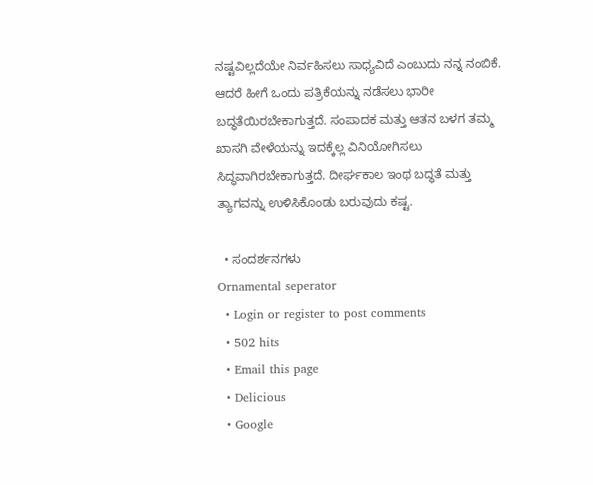ನಷ್ಟವಿಲ್ಲದೆಯೇ ನಿರ್ವಹಿಸಲು ಸಾಧ್ಯವಿದೆ ಎಂಬುದು ನನ್ನ ನಂಬಿಕೆ. ಆದರೆ ಹೀಗೆ ಒಂದು ಪತ್ರಿಕೆಯನ್ನು ನಡೆಸಲು ಭಾರೀ ಬದ್ಧತೆಯಿರಬೇಕಾಗುತ್ತದೆ. ಸಂಪಾದಕ ಮತ್ತು ಆತನ ಬಳಗ ತಮ್ಮ ಖಾಸಗಿ ವೇಳೆಯನ್ನು ಇದಕ್ಕೆಲ್ಲ ವಿನಿಯೋಗಿಸಲು ಸಿದ್ಧವಾಗಿರಬೇಕಾಗುತ್ತದೆ. ದೀರ್ಘಕಾಲ ಇಂಥ ಬದ್ಧತೆ ಮತ್ತು ತ್ಯಾಗವನ್ನು ಉಳಿಸಿಕೊಂಡು ಬರುವುದು ಕಷ್ಟ.

  • ಸಂದರ್ಶನಗಳು
Ornamental seperator
  • Login or register to post comments
  • 502 hits
  • Email this page
  • Delicious
  • Google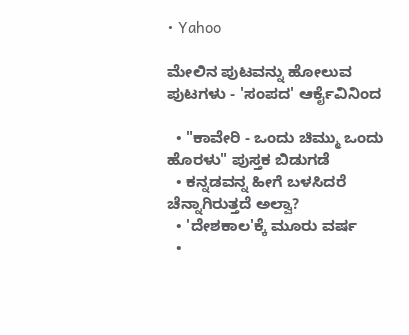• Yahoo

ಮೇಲಿನ ಪುಟವನ್ನು ಹೋಲುವ ಪುಟಗಳು - 'ಸಂಪದ' ಆರ್ಕೈವಿನಿಂದ

  • "ಕಾವೇರಿ - ಒಂದು ಚಿಮ್ಮು ಒಂದು ಹೊರಳು" ಪುಸ್ತಕ ಬಿಡುಗಡೆ
  • ಕನ್ನಡವನ್ನ ಹೀಗೆ ಬಳಸಿದರೆ ಚೆನ್ನಾಗಿರುತ್ತದೆ ಅಲ್ವಾ?
  • 'ದೇಶಕಾಲ'ಕ್ಕೆ ಮೂರು ವರ್ಷ
  •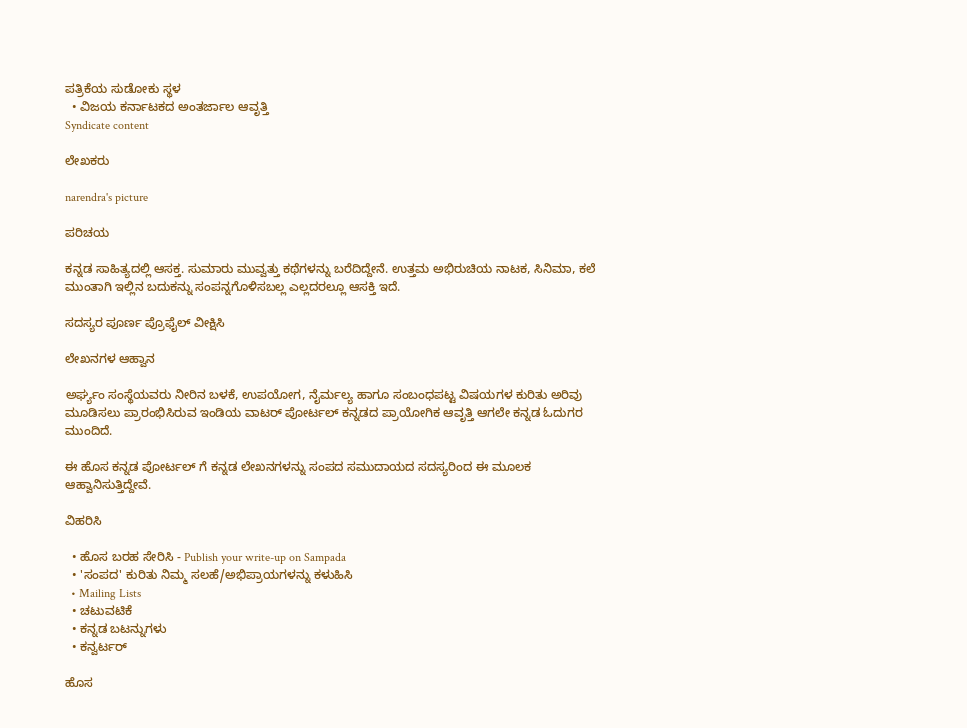ಪತ್ರಿಕೆಯ ಸುಡೋಕು ಸ್ಥಳ
  • ವಿಜಯ ಕರ್ನಾಟಕದ ಅಂತರ್ಜಾಲ ಆವೃತ್ತಿ
Syndicate content

ಲೇಖಕರು

narendra's picture

ಪರಿಚಯ

ಕನ್ನಡ ಸಾಹಿತ್ಯದಲ್ಲಿ ಆಸಕ್ತ. ಸುಮಾರು ಮುವ್ವತ್ತು ಕಥೆಗಳನ್ನು ಬರೆದಿದ್ದೇನೆ. ಉತ್ತಮ ಅಭಿರುಚಿಯ ನಾಟಕ, ಸಿನಿಮಾ, ಕಲೆ ಮುಂತಾಗಿ ಇಲ್ಲಿನ ಬದುಕನ್ನು ಸಂಪನ್ನಗೊಳಿಸಬಲ್ಲ ಎಲ್ಲದರಲ್ಲೂ ಆಸಕ್ತಿ ಇದೆ.

ಸದಸ್ಯರ ಪೂರ್ಣ ಪ್ರೊಫೈಲ್ ವೀಕ್ಷಿಸಿ

ಲೇಖನಗಳ ಆಹ್ವಾನ

ಅರ್ಘ್ಯಂ ಸಂಸ್ಥೆಯವರು ನೀರಿನ ಬಳಕೆ, ಉಪಯೋಗ, ನೈರ್ಮಲ್ಯ ಹಾಗೂ ಸಂಬಂಧಪಟ್ಟ ವಿಷಯಗಳ ಕುರಿತು ಅರಿವು ಮೂಡಿಸಲು ಪ್ರಾರಂಭಿಸಿರುವ ಇಂಡಿಯ ವಾಟರ್ ಪೋರ್ಟಲ್ ಕನ್ನಡದ ಪ್ರಾಯೋಗಿಕ ಆವೃತ್ತಿ ಆಗಲೇ ಕನ್ನಡ ಓದುಗರ ಮುಂದಿದೆ.

ಈ ಹೊಸ ಕನ್ನಡ ಪೋರ್ಟಲ್ ಗೆ ಕನ್ನಡ ಲೇಖನಗಳನ್ನು ಸಂಪದ ಸಮುದಾಯದ ಸದಸ್ಯರಿಂದ ಈ ಮೂಲಕ ಆಹ್ವಾನಿಸುತ್ತಿದ್ದೇವೆ.

ವಿಹರಿಸಿ

  • ಹೊಸ ಬರಹ ಸೇರಿಸಿ - Publish your write-up on Sampada
  • 'ಸಂಪದ' ಕುರಿತು ನಿಮ್ಮ ಸಲಹೆ/ಅಭಿಪ್ರಾಯಗಳನ್ನು ಕಳುಹಿಸಿ
  • Mailing Lists
  • ಚಟುವಟಿಕೆ
  • ಕನ್ನಡ ಬಟನ್ನುಗಳು
  • ಕನ್ವರ್ಟರ್

ಹೊಸ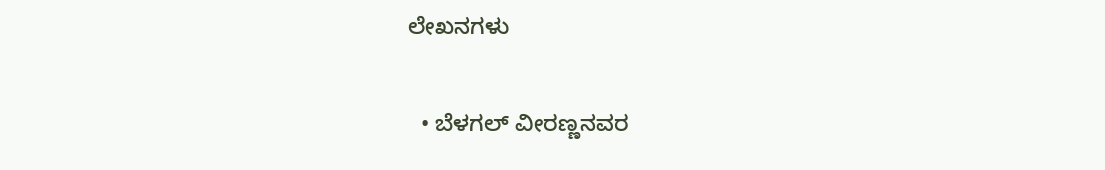ಲೇಖನಗಳು

  • ಬೆಳಗಲ್ ವೀರಣ್ಣನವರ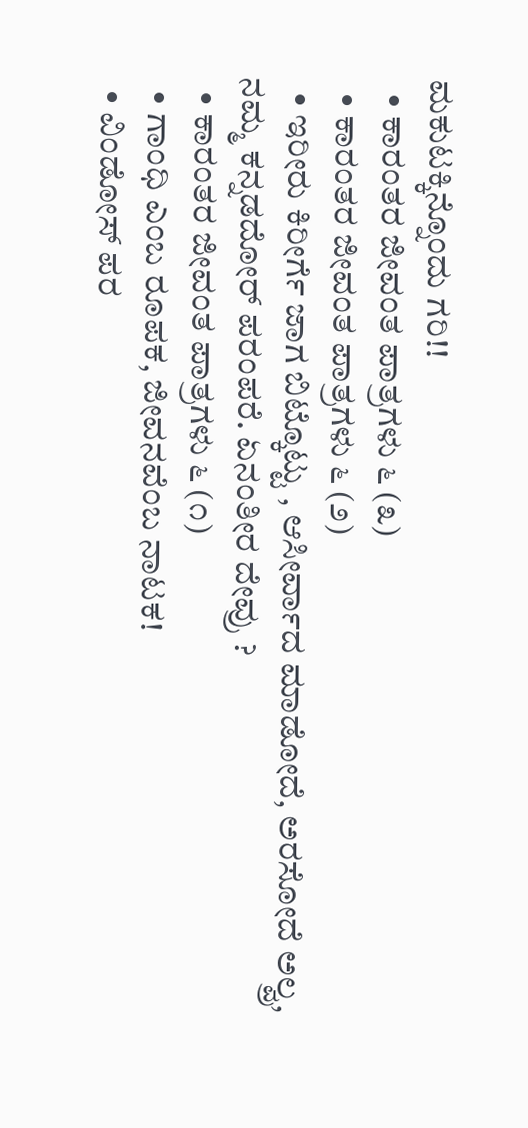ಮಕುಟಕ್ಕಿನ್ನೊಂದು ಗರಿ!!
  • ಕಾರಂತರ ಜೀವಂತ ಪಾತ್ರಗಳು ೬ (೩)
  • ಕಾರಂತರ ಜೀವಂತ ಪಾತ್ರಗಳು ೬ (೨)
  • ಇರೀರು ಕಿರೀರ್ಗೆ ಜಾಗ ಬಿಟ್ಕೊಟ್ಟು , ಆಸೀರ್ವಾದ ಮಾಡೋದೆ, ಅರಸೋದೆ ಅಲ್ವ್ರ, ನಮ್ಮ ಕನ್ನಡದೋರ್ ಪರಂಪರೆ. ಏನಂತೀರ ದೇವ್ರು ?
  • ಕಾರಂತರ ಜೀವಂತ ಪಾತ್ರಗಳು ೬ (೧)
  • ಗಾಂಧಿ ಎಂಬ ರೂಪಕ, ಜೀವನವೆಂಬ ನಾಟಕ!
  • ವಿಂಡೋಸ್ ಪರ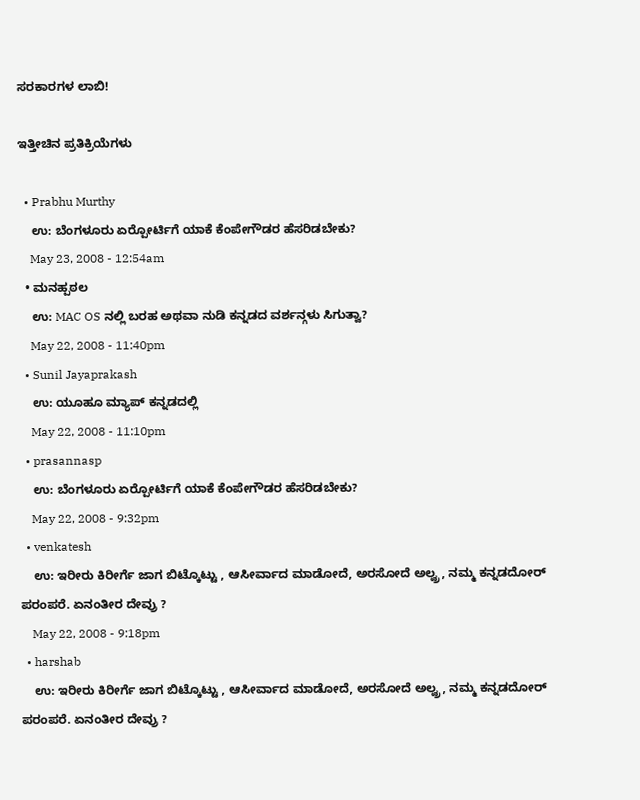ಸರಕಾರಗಳ ಲಾಬಿ!

ಇತ್ತೀಚಿನ ಪ್ರತಿಕ್ರಿಯೆಗಳು

  • Prabhu Murthy
    ಉ: ಬೆಂಗಳೂರು ಏರ್‍ಪೋರ್ಟಿಗೆ ಯಾಕೆ ಕೆಂಪೇಗೌಡರ ಹೆಸರಿಡಬೇಕು?
    May 23, 2008 - 12:54am
  • ಮನಹ್ಪಠಲ
    ಉ: MAC OS ನಲ್ಲಿ ಬರಹ ಅಥವಾ ನುಡಿ ಕನ್ನಡದ ವರ್ಶನ್ಗಳು ಸಿಗುತ್ವಾ?
    May 22, 2008 - 11:40pm
  • Sunil Jayaprakash
    ಉ: ಯೂಹೂ ಮ್ಯಾಪ್ ಕನ್ನಡದಲ್ಲಿ
    May 22, 2008 - 11:10pm
  • prasannasp
    ಉ: ಬೆಂಗಳೂರು ಏರ್‍ಪೋರ್ಟಿಗೆ ಯಾಕೆ ಕೆಂಪೇಗೌಡರ ಹೆಸರಿಡಬೇಕು?
    May 22, 2008 - 9:32pm
  • venkatesh
    ಉ: ಇರೀರು ಕಿರೀರ್ಗೆ ಜಾಗ ಬಿಟ್ಕೊಟ್ಟು , ಆಸೀರ್ವಾದ ಮಾಡೋದೆ, ಅರಸೋದೆ ಅಲ್ವ್ರ, ನಮ್ಮ ಕನ್ನಡದೋರ್ ಪರಂಪರೆ. ಏನಂತೀರ ದೇವ್ರು ?
    May 22, 2008 - 9:18pm
  • harshab
    ಉ: ಇರೀರು ಕಿರೀರ್ಗೆ ಜಾಗ ಬಿಟ್ಕೊಟ್ಟು , ಆಸೀರ್ವಾದ ಮಾಡೋದೆ, ಅರಸೋದೆ ಅಲ್ವ್ರ, ನಮ್ಮ ಕನ್ನಡದೋರ್ ಪರಂಪರೆ. ಏನಂತೀರ ದೇವ್ರು ?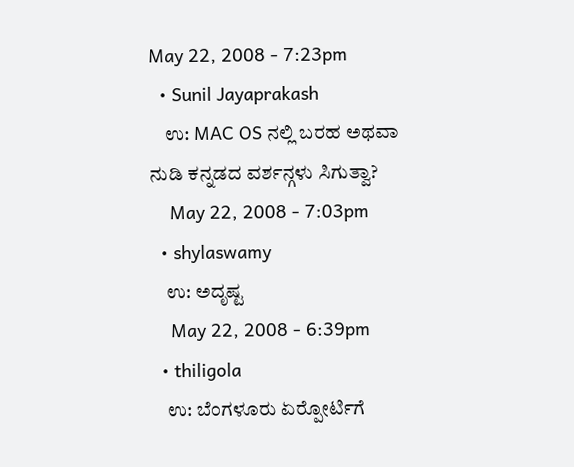May 22, 2008 - 7:23pm
  • Sunil Jayaprakash
    ಉ: MAC OS ನಲ್ಲಿ ಬರಹ ಅಥವಾ ನುಡಿ ಕನ್ನಡದ ವರ್ಶನ್ಗಳು ಸಿಗುತ್ವಾ?
    May 22, 2008 - 7:03pm
  • shylaswamy
    ಉ: ಅದೃಷ್ಟ
    May 22, 2008 - 6:39pm
  • thiligola
    ಉ: ಬೆಂಗಳೂರು ಏರ್‍ಪೋರ್ಟಿಗೆ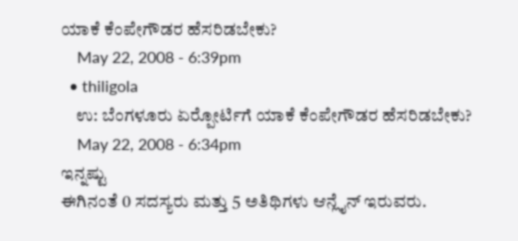ಯಾಕೆ ಕೆಂಪೇಗೌಡರ ಹೆಸರಿಡಬೇಕು?
    May 22, 2008 - 6:39pm
  • thiligola
    ಉ: ಬೆಂಗಳೂರು ಏರ್‍ಪೋರ್ಟಿಗೆ ಯಾಕೆ ಕೆಂಪೇಗೌಡರ ಹೆಸರಿಡಬೇಕು?
    May 22, 2008 - 6:34pm
ಇನ್ನಷ್ಟು
ಈಗಿನಂತೆ 0 ಸದಸ್ಯರು ಮತ್ತು 5 ಅತಿಥಿಗಳು ಆನ್ಲೈನ್ ಇರುವರು.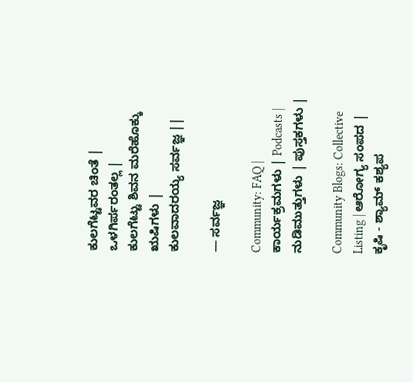ಕುಲಗೆಟ್ಟವರ ಚಿಂತೆ | ಒಳಗಿರ್ಪರಂತಲ್ಲ |
ಕುಲಗೆಟ್ಟು ಶಿವನ ಮರೆಹೊಕ್ಕು ಋಷಿಗಳು |
ಕುಲವಾದರಯ್ಯ ಸರ್ವಜ್ಞ ||

— ಸರ್ವಜ್ಞ

Community: FAQ | ಕಾರ್ಯಕ್ರಮಗಳು | Podcasts | ನುಡಿಮುತ್ತುಗಳು | ಪುಸ್ತಕಗಳು |

Community Blogs: Collective Listing | ಆರೋಗ್ಯ ಸಂಪದ | ಕೃಷಿ - ಶ್ಯಾಮ್ ಕಶ್ಯಪ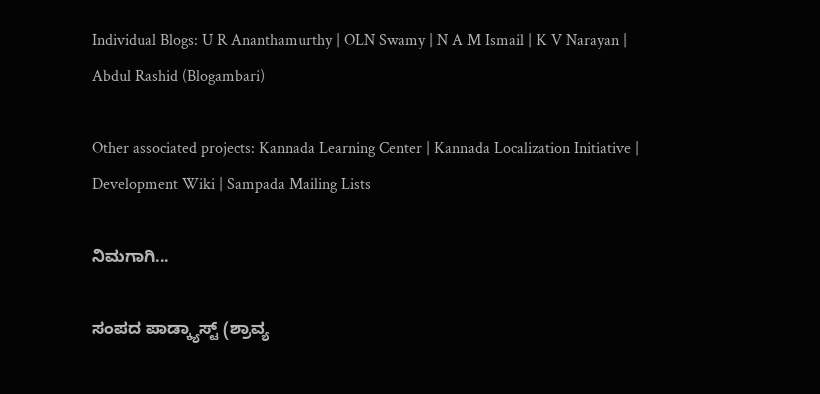Individual Blogs: U R Ananthamurthy | OLN Swamy | N A M Ismail | K V Narayan | Abdul Rashid (Blogambari)

Other associated projects: Kannada Learning Center | Kannada Localization Initiative | Development Wiki | Sampada Mailing Lists

ನಿಮಗಾಗಿ...

ಸಂಪದ ಪಾಡ್ಕ್ಯಾಸ್ಟ್ (ಶ್ರಾವ್ಯ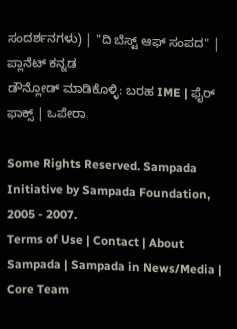ಸಂದರ್ಶನಗಳು) | "ದಿ ಬೆಸ್ಟ್ ಆಫ್ ಸಂಪದ" | ಪ್ಲಾನೆಟ್ ಕನ್ನಡ
ಡೌನ್ಲೋಡ್ ಮಾಡಿಕೊಳ್ಳಿ: ಬರಹ IME | ಫೈರ್ ಫಾಕ್ಸ್ | ಒಪೇರಾ

Some Rights Reserved. Sampada Initiative by Sampada Foundation, 2005 - 2007.
Terms of Use | Contact | About Sampada | Sampada in News/Media | Core Team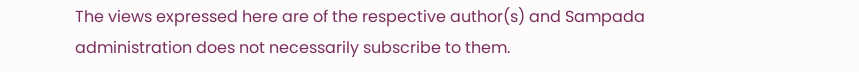The views expressed here are of the respective author(s) and Sampada administration does not necessarily subscribe to them.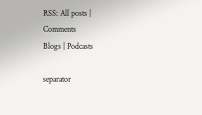RSS: All posts | Comments
Blogs | Podcasts

separator